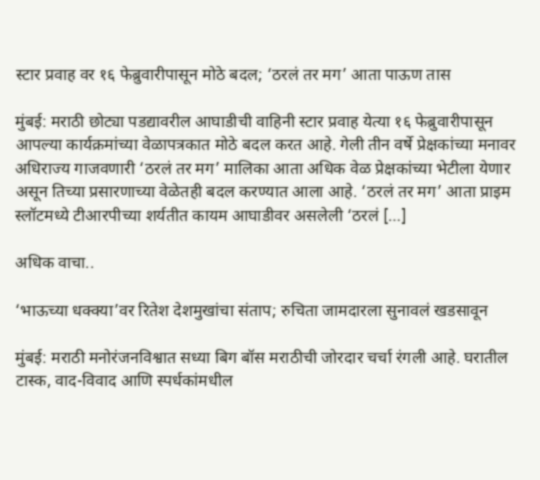स्टार प्रवाह वर १६ फेब्रुवारीपासून मोठे बदल; ‘ठरलं तर मग’ आता पाऊण तास

मुंबई: मराठी छोट्या पडद्यावरील आघाडीची वाहिनी स्टार प्रवाह येत्या १६ फेब्रुवारीपासून आपल्या कार्यक्रमांच्या वेळापत्रकात मोठे बदल करत आहे. गेली तीन वर्षे प्रेक्षकांच्या मनावर अधिराज्य गाजवणारी ‘ठरलं तर मग’ मालिका आता अधिक वेळ प्रेक्षकांच्या भेटीला येणार असून तिच्या प्रसारणाच्या वेळेतही बदल करण्यात आला आहे. ‘ठरलं तर मग’ आता प्राइम स्लॉटमध्ये टीआरपीच्या शर्यतीत कायम आघाडीवर असलेली ‘ठरलं […]

अधिक वाचा..

‘भाऊच्या धक्क्या’वर रितेश देशमुखांचा संताप; रुचिता जामदारला सुनावलं खडसावून

मुंबई: मराठी मनोरंजनविश्वात सध्या बिग बॉस मराठीची जोरदार चर्चा रंगली आहे. घरातील टास्क, वाद-विवाद आणि स्पर्धकांमधील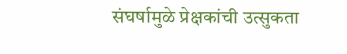संघर्षामुळे प्रेक्षकांची उत्सुकता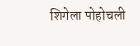शिगेला पोहोचली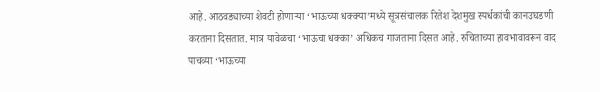आहे. आठवड्याच्या शेवटी होणाऱ्या ‘भाऊच्या धक्क्या’मध्ये सूत्रसंचालक रितेश देशमुख स्पर्धकांची कानउघडणी करताना दिसतात. मात्र यावेळचा ‘भाऊचा धक्का’ अधिकच गाजताना दिसत आहे. रुचिताच्या हावभावावरून वाद पाचव्या ‘भाऊच्या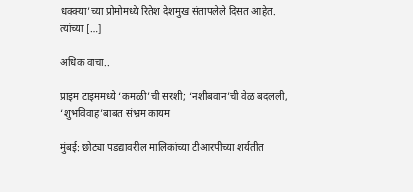धक्क्या’च्या प्रोमोमध्ये रितेश देशमुख संतापलेले दिसत आहेत. त्यांच्या […]

अधिक वाचा..

प्राइम टाइममध्ये ‘कमळी’ची सरशी; ‘नशीबवान’ची वेळ बदलली, ‘शुभविवाह’बाबत संभ्रम कायम

मुंबई: छोट्या पडद्यावरील मालिकांच्या टीआरपीच्या शर्यतीत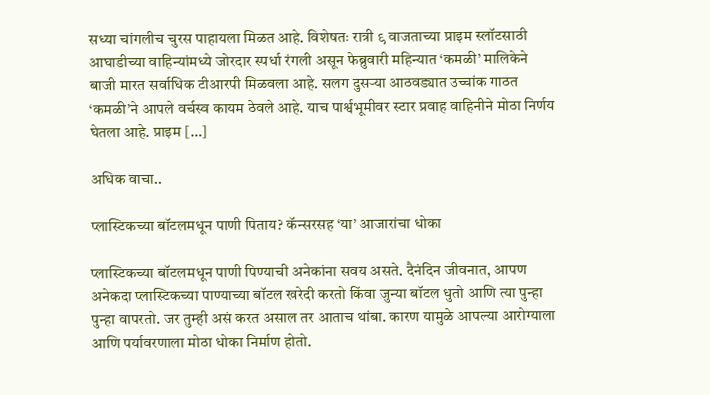सध्या चांगलीच चुरस पाहायला मिळत आहे. विशेषतः रात्री ९ वाजताच्या प्राइम स्लॉटसाठी आघाडीच्या वाहिन्यांमध्ये जोरदार स्पर्धा रंगली असून फेब्रुवारी महिन्यात ‘कमळी’ मालिकेने बाजी मारत सर्वाधिक टीआरपी मिळवला आहे. सलग दुसऱ्या आठवड्यात उच्चांक गाठत ‘कमळी’ने आपले वर्चस्व कायम ठेवले आहे. याच पार्श्वभूमीवर स्टार प्रवाह वाहिनीने मोठा निर्णय घेतला आहे. प्राइम […]

अधिक वाचा..

प्लास्टिकच्या बॉटलमधून पाणी पिताय? कॅन्सरसह ‘या’ आजारांचा धोका

प्लास्टिकच्या बॉटलमधून पाणी पिण्याची अनेकांना सवय असते. दैनंदिन जीवनात, आपण अनेकदा प्लास्टिकच्या पाण्याच्या बॉटल खरेदी करतो किंवा जुन्या बॉटल धुतो आणि त्या पुन्हा पुन्हा वापरतो. जर तुम्ही असं करत असाल तर आताच थांबा. कारण यामुळे आपल्या आरोग्याला आणि पर्यावरणाला मोठा धोका निर्माण होतो.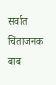सर्वात चिंताजनक बाब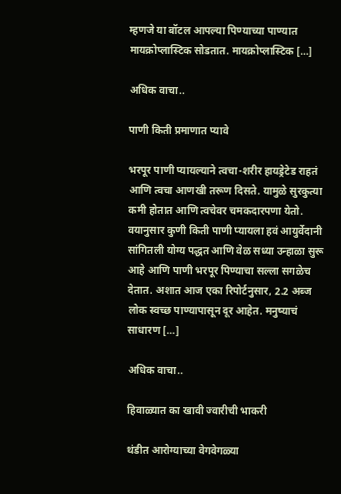म्हणजे या बॉटल आपल्या पिण्याच्या पाण्यात मायक्रोप्लास्टिक सोडतात. मायक्रोप्लास्टिक […]

अधिक वाचा..

पाणी किती प्रमाणात प्यावे

भरपूर पाणी प्यायल्याने त्वचा-शरीर हायड्रेटेड राहतं आणि त्वचा आणखी तरूण दिसते. यामुळे सुरकुत्या कमी होतात आणि त्वचेवर चमकदारपणा येतो. वयानुसार कुणी किती पाणी प्यायला हवं आयुर्वेदानी सांगितली योग्य पद्धत आणि वेळ सध्या उन्हाळा सुरू आहे आणि पाणी भरपूर पिण्याचा सल्ला सगळेच देतात. अशात आज एका रिपोर्टनुसार, 2.2 अब्ज लोक स्वच्छ पाण्यापासून दूर आहेत. मनुष्याचं साधारण […]

अधिक वाचा..

हिवाळ्यात का खावी ज्वारीची भाकरी

थंडीत आरोग्याच्या वेगवेगळ्या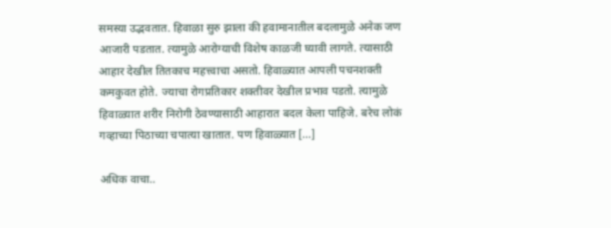समस्या उद्भवतात. हिवाळा सुरु झाला की हवामानातील बदलामुळे अनेक जण आजारी पडतात. त्यामुळे आरोग्याची विशेष काळजी घ्यावी लागते. त्यासाठी आहार देखील तितकाच महत्त्वाचा असतो. हिवाळ्यात आपली पचनशक्ती कमकुवत होते. ज्याचा रोगप्रतिकार शक्तीवर देखील प्रभाव पडतो. त्यामुळे हिवाळ्यात शरीर निरोगी ठेवण्यासाठी आहारात बदल केला पाहिजे. बरेच लोकं गव्हाच्या पिठाच्या चपात्या खातात. पण हिवाळ्यात […]

अधिक वाचा..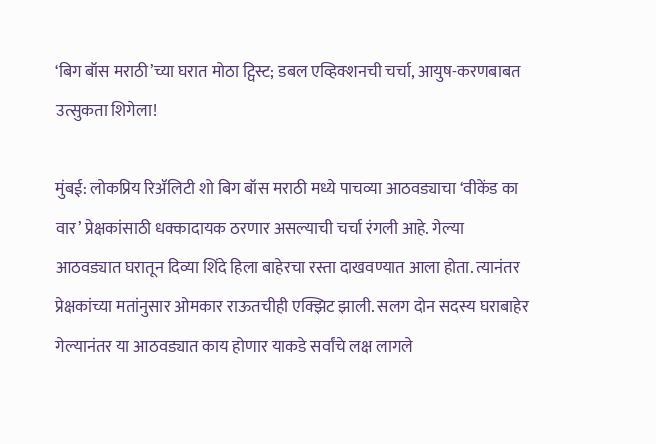‘बिग बॉस मराठी’च्या घरात मोठा ट्विस्ट; डबल एव्हिक्शनची चर्चा, आयुष-करणबाबत उत्सुकता शिगेला!

मुंबई: लोकप्रिय रिॲलिटी शो बिग बॉस मराठी मध्ये पाचव्या आठवड्याचा ‘वीकेंड का वार’ प्रेक्षकांसाठी धक्कादायक ठरणार असल्याची चर्चा रंगली आहे. गेल्या आठवड्यात घरातून दिव्या शिंदे हिला बाहेरचा रस्ता दाखवण्यात आला होता. त्यानंतर प्रेक्षकांच्या मतांनुसार ओमकार राऊतचीही एक्झिट झाली. सलग दोन सदस्य घराबाहेर गेल्यानंतर या आठवड्यात काय होणार याकडे सर्वांचे लक्ष लागले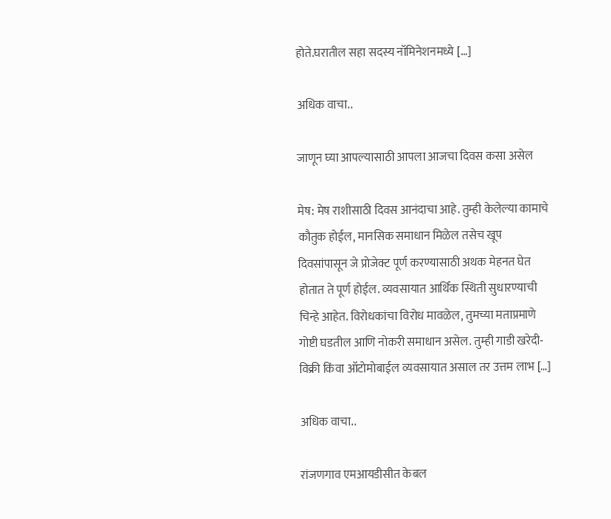होते.घरातील सहा सदस्य नॉमिनेशनमध्ये […]

अधिक वाचा..

जाणून घ्या आपल्यासाठी आपला आजचा दिवस कसा असेल

मेष: मेष राशीसाठी दिवस आनंदाचा आहे. तुम्ही केलेल्या कामाचे कौतुक होईल, मानसिक समाधान मिळेल तसेच खूप दिवसांपासून जे प्रोजेक्ट पूर्ण करण्यासाठी अथक मेहनत घेत होतात ते पूर्ण होईल. व्यवसायात आर्थिक स्थिती सुधारण्याची चिन्हे आहेत. विरोधकांचा विरोध मावळेल, तुमच्या मताप्रमाणे गोष्टी घडतील आणि नोकरी समाधान असेल. तुम्ही गाडी खरेदी-विक्री किंवा ऑटोमोबाईल व्यवसायात असाल तर उत्तम लाभ […]

अधिक वाचा..

रांजणगाव एमआयडीसीत केबल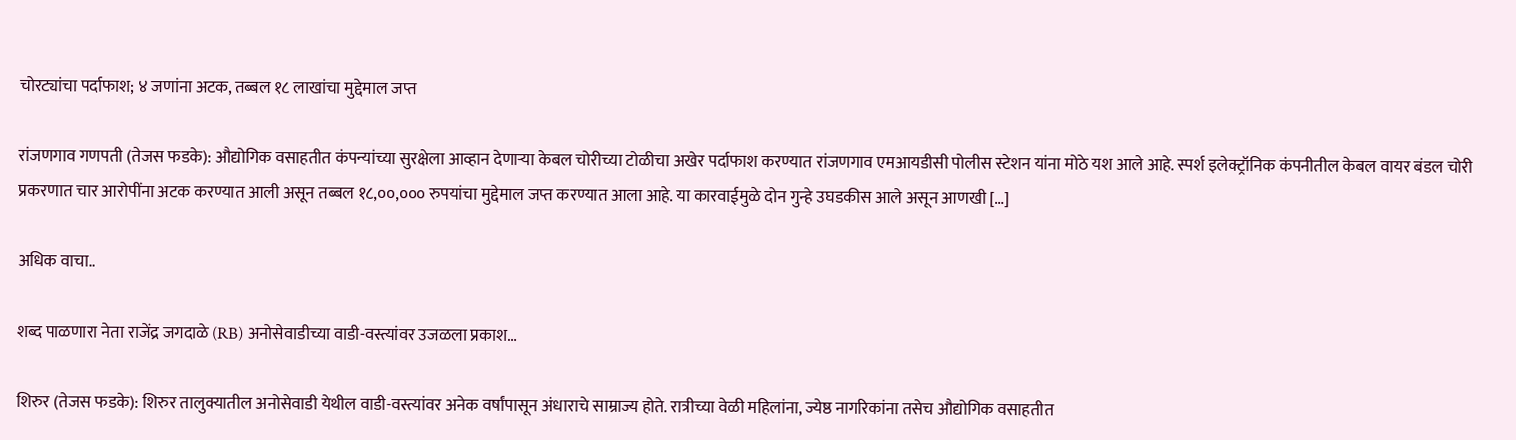चोरट्यांचा पर्दाफाश; ४ जणांना अटक, तब्बल १८ लाखांचा मुद्देमाल जप्त

रांजणगाव गणपती (तेजस फडके): औद्योगिक वसाहतीत कंपन्यांच्या सुरक्षेला आव्हान देणाऱ्या केबल चोरीच्या टोळीचा अखेर पर्दाफाश करण्यात रांजणगाव एमआयडीसी पोलीस स्टेशन यांना मोठे यश आले आहे. स्पर्श इलेक्ट्रॉनिक कंपनीतील केबल वायर बंडल चोरी प्रकरणात चार आरोपींना अटक करण्यात आली असून तब्बल १८,००,००० रुपयांचा मुद्देमाल जप्त करण्यात आला आहे. या कारवाईमुळे दोन गुन्हे उघडकीस आले असून आणखी […]

अधिक वाचा..

शब्द पाळणारा नेता राजेंद्र जगदाळे (RB) अनोसेवाडीच्या वाडी-वस्त्यांवर उजळला प्रकाश…

शिरुर (तेजस फडके): शिरुर तालुक्यातील अनोसेवाडी येथील वाडी-वस्त्यांवर अनेक वर्षांपासून अंधाराचे साम्राज्य होते. रात्रीच्या वेळी महिलांना, ज्येष्ठ नागरिकांना तसेच औद्योगिक वसाहतीत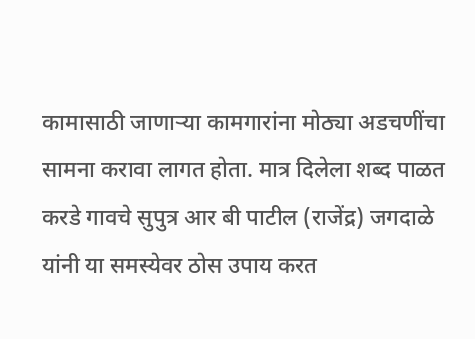कामासाठी जाणाऱ्या कामगारांना मोठ्या अडचणींचा सामना करावा लागत होता. मात्र दिलेला शब्द पाळत करडे गावचे सुपुत्र आर बी पाटील (राजेंद्र) जगदाळे यांनी या समस्येवर ठोस उपाय करत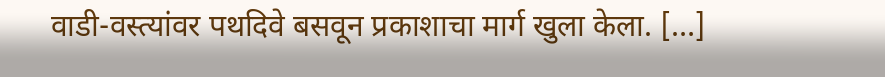वाडी-वस्त्यांवर पथदिवे बसवून प्रकाशाचा मार्ग खुला केला. […]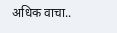अधिक वाचा..